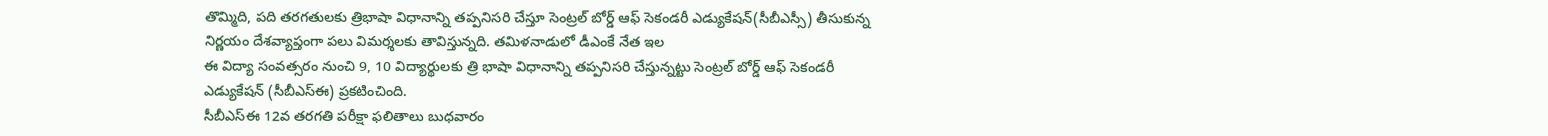తొమ్మిది, పది తరగతులకు త్రిభాషా విధానాన్ని తప్పనిసరి చేస్తూ సెంట్రల్ బోర్డ్ ఆఫ్ సెకండరీ ఎడ్యుకేషన్(సీబీఎస్సీ) తీసుకున్న నిర్ణయం దేశవ్యాప్తంగా పలు విమర్శలకు తావిస్తున్నది. తమిళనాడులో డీఎంకే నేత ఇల
ఈ విద్యా సంవత్సరం నుంచి 9, 10 విద్యార్థులకు త్రి భాషా విధానాన్ని తప్పనిసరి చేస్తున్నట్టు సెంట్రల్ బోర్డ్ ఆఫ్ సెకండరీ ఎడ్యుకేషన్ (సీబీఎస్ఈ) ప్రకటించింది.
సీబీఎస్ఈ 12వ తరగతి పరీక్షా ఫలితాలు బుధవారం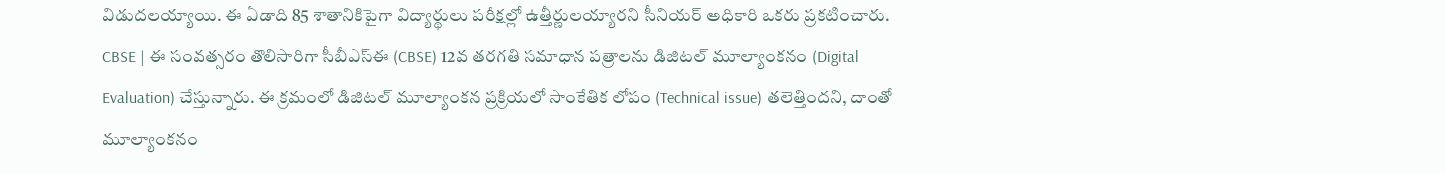విడుదలయ్యాయి. ఈ ఏడాది 85 శాతానికిపైగా విద్యార్థులు పరీక్షల్లో ఉత్తీర్ణులయ్యారని సీనియర్ అధికారి ఒకరు ప్రకటించారు.
CBSE | ఈ సంవత్సరం తొలిసారిగా సీబీఎస్ఈ (CBSE) 12వ తరగతి సమాధాన పత్రాలను డిజిటల్ మూల్యాంకనం (Digital Evaluation) చేస్తున్నారు. ఈ క్రమంలో డిజిటల్ మూల్యాంకన ప్రక్రియలో సాంకేతిక లోపం (Technical issue) తలెత్తిందని, దాంతో మూల్యాంకనం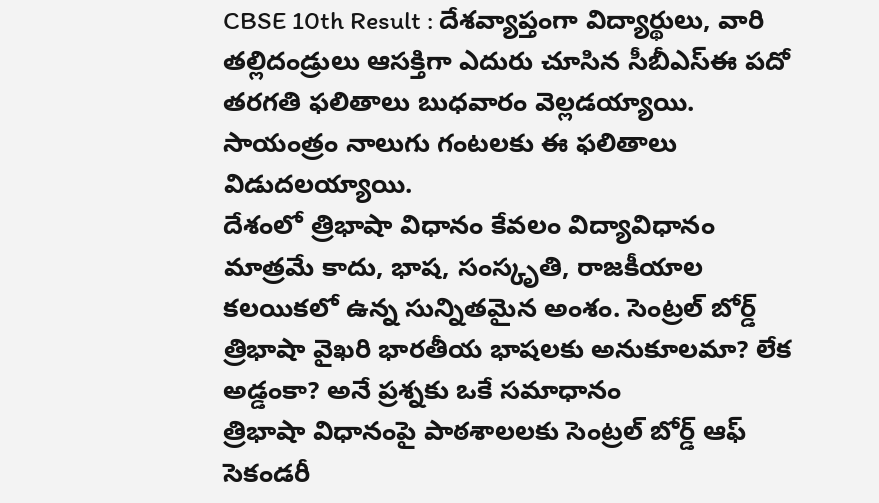CBSE 10th Result : దేశవ్యాప్తంగా విద్యార్థులు, వారి తల్లిదండ్రులు ఆసక్తిగా ఎదురు చూసిన సీబీఎస్ఈ పదో తరగతి ఫలితాలు బుధవారం వెల్లడయ్యాయి. సాయంత్రం నాలుగు గంటలకు ఈ ఫలితాలు విడుదలయ్యాయి.
దేశంలో త్రిభాషా విధానం కేవలం విద్యావిధానం మాత్రమే కాదు, భాష, సంస్కృతి, రాజకీయాల కలయికలో ఉన్న సున్నితమైన అంశం. సెంట్రల్ బోర్డ్ త్రిభాషా వైఖరి భారతీయ భాషలకు అనుకూలమా? లేక అడ్డంకా? అనే ప్రశ్నకు ఒకే సమాధానం
త్రిభాషా విధానంపై పాఠశాలలకు సెంట్రల్ బోర్డ్ ఆఫ్ సెకండరీ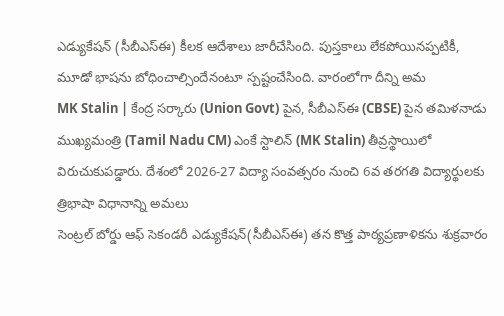ఎడ్యుకేషన్ (సీబీఎస్ఈ) కీలక ఆదేశాలు జారీచేసింది. పుస్తకాలు లేకపోయినప్పటికీ, మూడో భాషను బోధించాల్సిందేనంటూ స్పష్టంచేసింది. వారంలోగా దీన్ని అమ
MK Stalin | కేంద్ర సర్కారు (Union Govt) పైన, సీబీఎస్ఈ (CBSE) పైన తమిళనాడు ముఖ్యమంత్రి (Tamil Nadu CM) ఎంకే స్టాలిన్ (MK Stalin) తీవ్రస్థాయిలో విరుచుకుపడ్డారు. దేశంలో 2026-27 విద్యా సంవత్సరం నుంచి 6వ తరగతి విద్యార్థులకు త్రిభాషా విధానాన్ని అమలు
సెంట్రల్ బోర్డు ఆఫ్ సెకండరీ ఎడ్యుకేషన్(సీబీఎస్ఈ) తన కొత్త పాఠ్యప్రణాళికను శుక్రవారం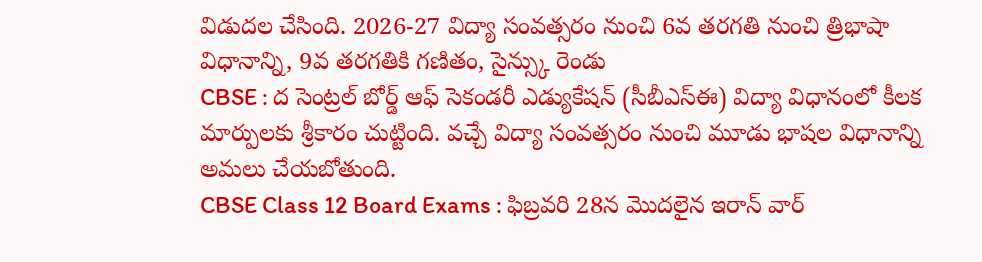విడుదల చేసింది. 2026-27 విద్యా సంవత్సరం నుంచి 6వ తరగతి నుంచి త్రిభాషా విధానాన్ని, 9వ తరగతికి గణితం, సైన్స్కు రెండు
CBSE : ద సెంట్రల్ బోర్డ్ ఆఫ్ సెకండరీ ఎడ్యుకేషన్ (సీబీఎస్ఈ) విద్యా విధానంలో కీలక మార్పులకు శ్రీకారం చుట్టింది. వచ్చే విద్యా సంవత్సరం నుంచి మూడు భాషల విధానాన్ని అమలు చేయబోతుంది.
CBSE Class 12 Board Exams : ఫిబ్రవరి 28న మొదలైన ఇరాన్ వార్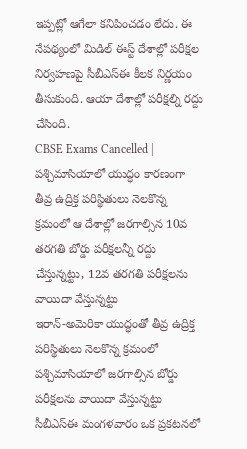ఇప్పట్లో ఆగేలా కనిపించడం లేదు. ఈ నేపథ్యంలో మిడిల్ ఈస్ట్ దేశాల్లో పరీక్షల నిర్వహణపై సీబీఎస్ఈ కీలక నిర్ణయం తీసుకుంది. ఆయా దేశాల్లో పరీక్షల్ని రద్దు చేసింది.
CBSE Exams Cancelled | పశ్చిమాసియాలో యుద్ధం కారణంగా తీవ్ర ఉద్రిక్త పరిస్థితులు నెలకొన్న క్రమంలో ఆ దేశాల్లో జరగాల్సిన 10వ తరగతి బోర్డు పరీక్షలన్నీ రద్దు చేస్తున్నట్టు, 12వ తరగతి పరీక్షలను వాయిదా వేస్తున్నట్టు
ఇరాన్-అమెరికా యుద్ధంతో తీవ్ర ఉద్రిక్త పరిస్థితులు నెలకొన్న క్రమంలో పశ్చిమాసియాలో జరగాల్సిన బోర్డు పరీక్షలను వాయిదా వేస్తున్నట్టు సీబీఎస్ఈ మంగళవారం ఒక ప్రకటనలో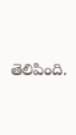తెలిపింది.